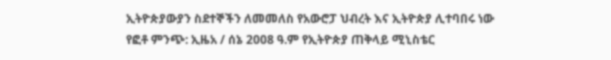ኢትዮጵያውያን ስደተኞችን ለመመለስ የአውሮፓ ህብረት እና ኢትዮጵያ ሊተባበሩ ነው
የፎቶ ምንጭ: ኢዜአ / ሰኔ 2008 ዓ.ም የኢትዮጵያ ጠቅላይ ሚኒስቴር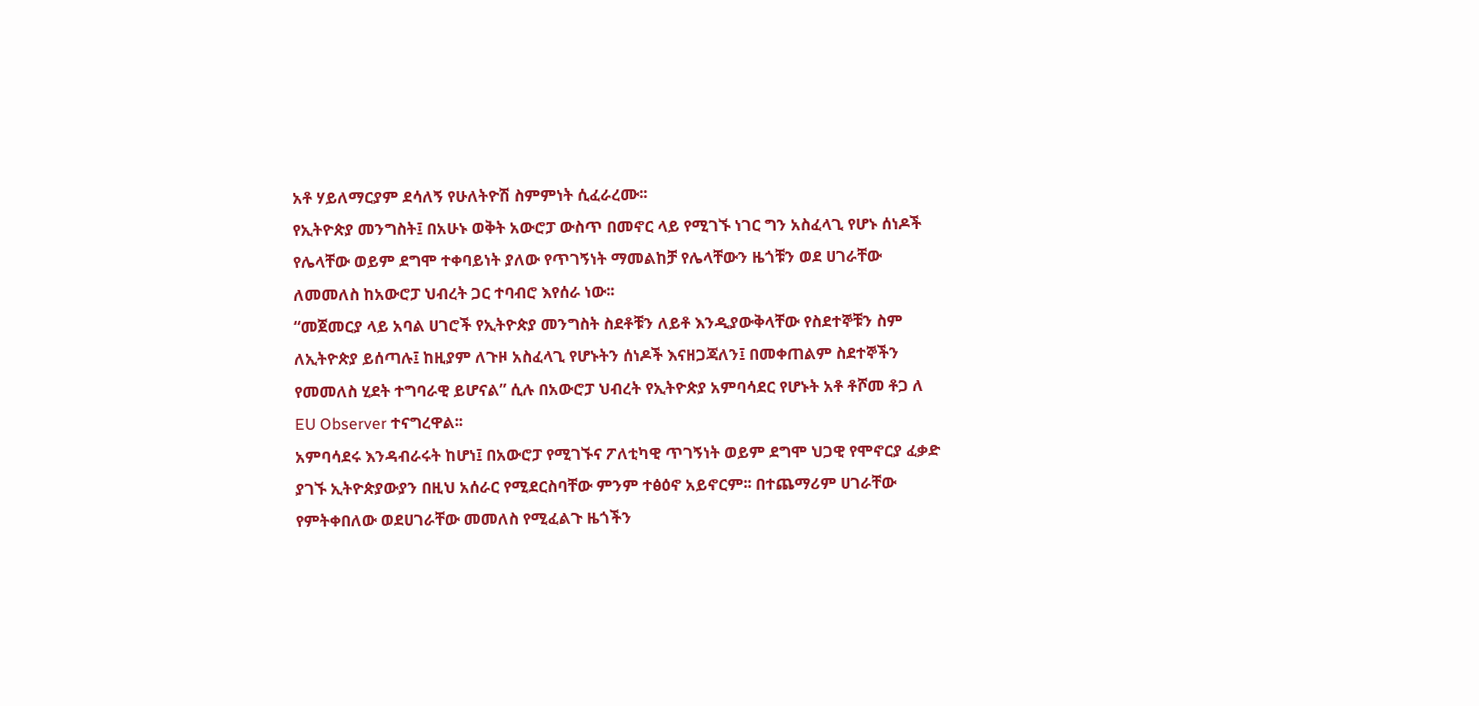አቶ ሃይለማርያም ደሳለኝ የሁለትዮሽ ስምምነት ሲፈራረሙ፡፡
የኢትዮጵያ መንግስት፤ በአሁኑ ወቅት አውሮፓ ውስጥ በመኖር ላይ የሚገኙ ነገር ግን አስፈላጊ የሆኑ ሰነዶች የሌላቸው ወይም ደግሞ ተቀባይነት ያለው የጥገኝነት ማመልከቻ የሌላቸውን ዜጎቹን ወደ ሀገራቸው ለመመለስ ከአውሮፓ ህብረት ጋር ተባብሮ እየሰራ ነው፡፡
“መጀመርያ ላይ አባል ሀገሮች የኢትዮጵያ መንግስት ስደቶቹን ለይቶ እንዲያውቅላቸው የስደተኞቹን ስም ለኢትዮጵያ ይሰጣሉ፤ ከዚያም ለጉዞ አስፈላጊ የሆኑትን ሰነዶች እናዘጋጃለን፤ በመቀጠልም ስደተኞችን የመመለስ ሂደት ተግባራዊ ይሆናል” ሲሉ በአውሮፓ ህብረት የኢትዮጵያ አምባሳደር የሆኑት አቶ ቶሾመ ቶጋ ለ EU Observer ተናግረዋል፡፡
አምባሳደሩ እንዳብራሩት ከሆነ፤ በአውሮፓ የሚገኙና ፖለቲካዊ ጥገኝነት ወይም ደግሞ ህጋዊ የሞኖርያ ፈቃድ ያገኙ ኢትዮጵያውያን በዚህ አሰራር የሚደርስባቸው ምንም ተፅዕኖ አይኖርም፡፡ በተጨማሪም ሀገራቸው የምትቀበለው ወደሀገራቸው መመለስ የሚፈልጉ ዜጎችን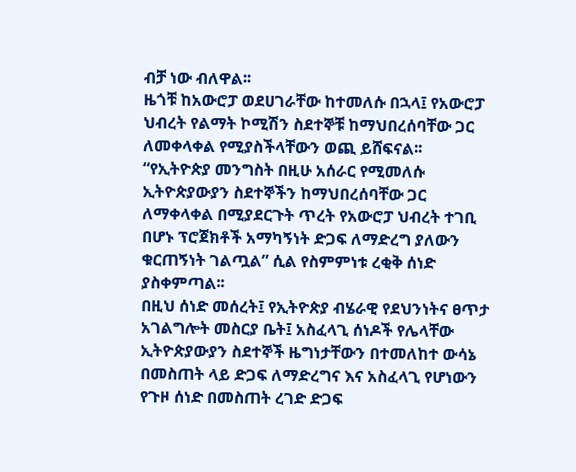ብቻ ነው ብለዋል፡፡
ዜጎቹ ከአውሮፓ ወደሀገራቸው ከተመለሱ በኋላ፤ የአውሮፓ ህብረት የልማት ኮሚሽን ስደተኞቹ ከማህበረሰባቸው ጋር ለመቀላቀል የሚያስችላቸውን ወጪ ይሸፍናል፡፡
“የኢትዮጵያ መንግስት በዚሁ አሰራር የሚመለሱ ኢትዮጵያውያን ስደተኞችን ከማህበረሰባቸው ጋር ለማቀላቀል በሚያደርጉት ጥረት የአውሮፓ ህብረት ተገቢ በሆኑ ፕሮጀክቶች አማካኝነት ድጋፍ ለማድረግ ያለውን ቁርጠኝነት ገልጧል” ሲል የስምምነቱ ረቂቅ ሰነድ ያስቀምጣል፡፡
በዚህ ሰነድ መሰረት፤ የኢትዮጵያ ብሄራዊ የደህንነትና ፀጥታ አገልግሎት መስርያ ቤት፤ አስፈላጊ ሰነዶች የሌላቸው ኢትዮጵያውያን ስደተኞች ዜግነታቸውን በተመለከተ ውሳኔ በመስጠት ላይ ድጋፍ ለማድረግና እና አስፈላጊ የሆነውን የጉዞ ሰነድ በመስጠት ረገድ ድጋፍ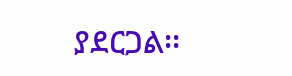ያደርጋል፡፡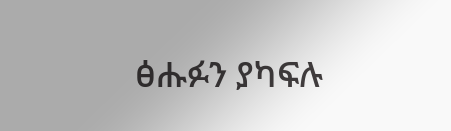ፅሑፉን ያካፍሉ